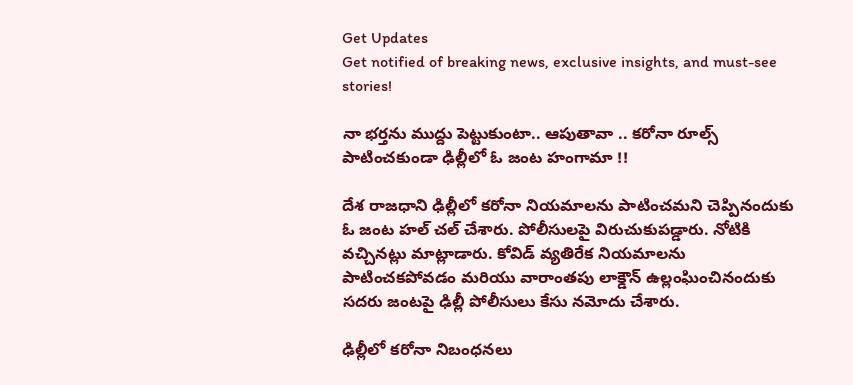Get Updates
Get notified of breaking news, exclusive insights, and must-see stories!

నా భర్తను ముద్దు పెట్టుకుంటా.. ఆపుతావా .. కరోనా రూల్స్ పాటించకుండా ఢిల్లీలో ఓ జంట హంగామా !!

దేశ రాజధాని ఢిల్లీలో కరోనా నియమాలను పాటించమని చెప్పినందుకు ఓ జంట హల్ చల్ చేశారు. పోలీసులపై విరుచుకుపడ్డారు. నోటికి వచ్చినట్లు మాట్లాడారు. కోవిడ్ వ్యతిరేక నియమాలను పాటించకపోవడం మరియు వారాంతపు లాక్డౌన్ ఉల్లంఘించినందుకు సదరు జంటపై ఢిల్లీ పోలీసులు కేసు నమోదు చేశారు.

ఢిల్లీలో కరోనా నిబంధనలు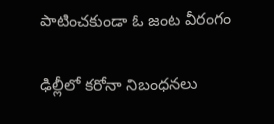పాటించకుండా ఓ జంట వీరంగం

ఢిల్లీలో కరోనా నిబంధనలు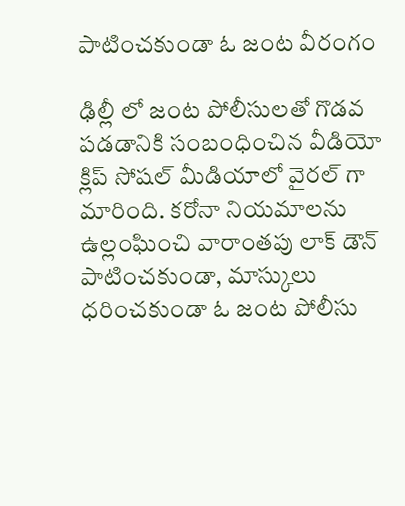పాటించకుండా ఓ జంట వీరంగం

ఢిల్లీ లో జంట పోలీసులతో గొడవ పడడానికి సంబంధించిన వీడియో క్లిప్ సోషల్ మీడియాలో వైరల్ గా మారింది. కరోనా నియమాలను ఉల్లంఘించి వారాంతపు లాక్ డౌన్ పాటించకుండా, మాస్కులు ధరించకుండా ఓ జంట పోలీసు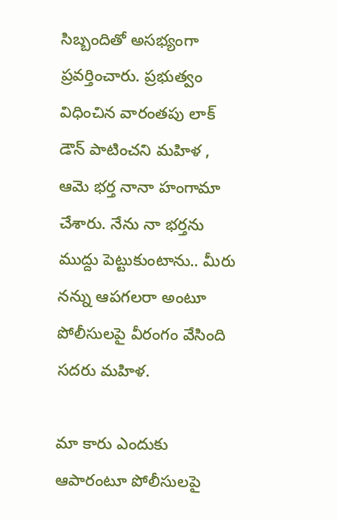సిబ్బందితో అసభ్యంగా ప్రవర్తించారు. ప్రభుత్వం విధించిన వారంతపు లాక్ డౌన్ పాటించని మహిళ , ఆమె భర్త నానా హంగామా చేశారు. నేను నా భర్తను ముద్దు పెట్టుకుంటాను.. మీరు నన్ను ఆపగలరా అంటూ పోలీసులపై వీరంగం వేసింది సదరు మహిళ.

మా కారు ఎందుకు ఆపారంటూ పోలీసులపై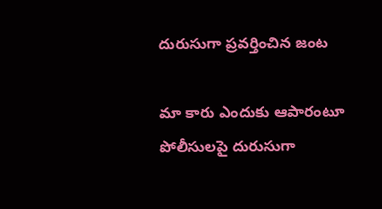దురుసుగా ప్రవర్తించిన జంట

మా కారు ఎందుకు ఆపారంటూ పోలీసులపై దురుసుగా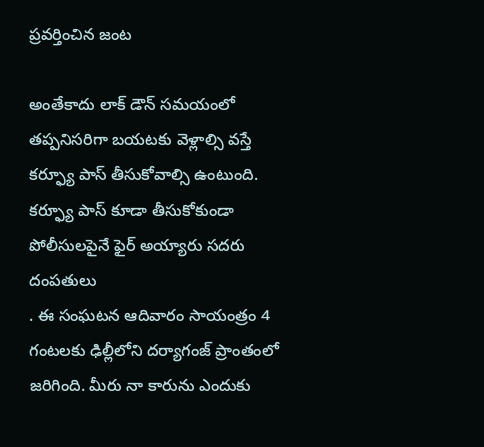ప్రవర్తించిన జంట

అంతేకాదు లాక్ డౌన్ సమయంలో తప్పనిసరిగా బయటకు వెళ్లాల్సి వస్తే కర్ఫ్యూ పాస్ తీసుకోవాల్సి ఉంటుంది. కర్ఫ్యూ పాస్ కూడా తీసుకోకుండా పోలీసులపైనే ఫైర్ అయ్యారు సదరు దంపతులు
. ఈ సంఘటన ఆదివారం సాయంత్రం 4 గంటలకు ఢిల్లీలోని దర్యాగంజ్ ప్రాంతంలో జరిగింది. మీరు నా కారును ఎందుకు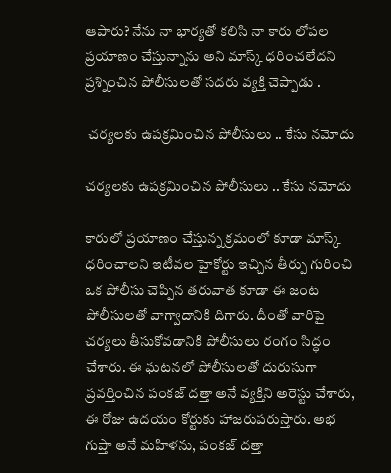ఆపారు? నేను నా భార్యతో కలిసి నా కారు లోపల ప్రయాణం చేస్తున్నాను అని మాస్క్ ధరించలేదని ప్రశ్నించిన పోలీసులతో సదరు వ్యక్తి చెప్పాడు .

 చర్యలకు ఉపక్రమించిన పోలీసులు .. కేసు నమోదు

చర్యలకు ఉపక్రమించిన పోలీసులు .. కేసు నమోదు

కారులో ప్రయాణం చేస్తున్న క్రమంలో కూడా మాస్క్ ధరించాలని ఇటీవల హైకోర్టు ఇచ్చిన తీర్పు గురించి ఒక పోలీసు చెప్పిన తరువాత కూడా ఈ జంట పోలీసులతో వాగ్వాదానికి దిగారు. దీంతో వారిపై చర్యలు తీసుకోవడానికి పోలీసులు రంగం సిద్ధం చేశారు. ఈ ఘటనలో పోలీసులతో దురుసుగా ప్రవర్తించిన పంకజ్ దత్తా అనే వ్యక్తిని అరెస్టు చేశారు, ఈ రోజు ఉదయం కోర్టుకు హాజరుపరుస్తారు. అభ గుప్తా అనే మహిళను, పంకజ్ దత్తా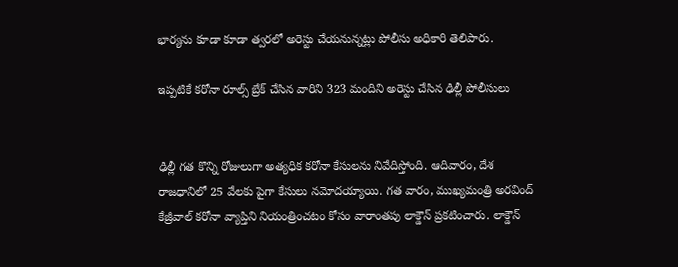భార్యను కూడా కూడా త్వరలో అరెస్టు చేయనున్నట్లు పోలీసు అధికారి తెలిపారు.

ఇప్పటికే కరోనా రూల్స్ బ్రేక్ చేసిన వారిని 323 మందిని అరెస్టు చేసిన ఢిల్లీ పోలీసులు


ఢిల్లీ గత కొన్ని రోజులుగా అత్యధిక కరోనా కేసులను నివేదిస్తోంది. ఆదివారం, దేశ రాజధానిలో 25 వేలకు పైగా కేసులు నమోదయ్యాయి. గత వారం, ముఖ్యమంత్రి అరవింద్ కేజ్రీవాల్ కరోనా వ్యాప్తిని నియంత్రించటం కోసం వారాంతపు లాక్డౌన్ ప్రకటించారు. లాక్డౌన్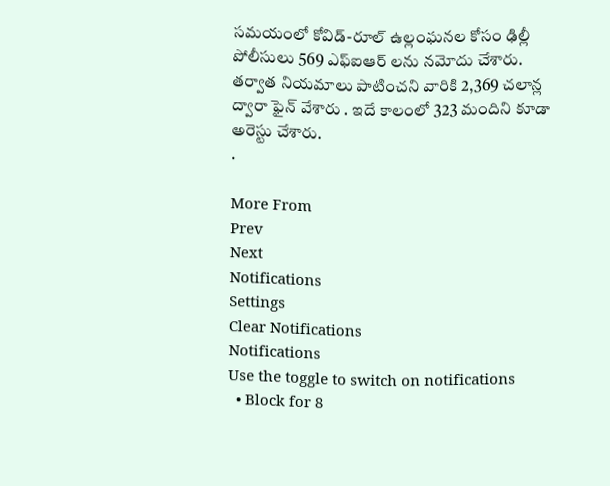సమయంలో కోవిడ్-రూల్ ఉల్లంఘనల కోసం ఢిల్లీ పోలీసులు 569 ఎఫ్ఐఆర్ లను నమోదు చేశారు. తర్వాత నియమాలు పాటించని వారికి 2,369 చలాన్ల ద్వారా ఫైన్ వేశారు . ఇదే కాలంలో 323 మందిని కూడా అరెస్టు చేశారు.
.

More From
Prev
Next
Notifications
Settings
Clear Notifications
Notifications
Use the toggle to switch on notifications
  • Block for 8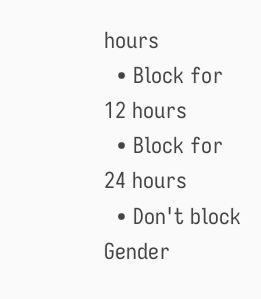hours
  • Block for 12 hours
  • Block for 24 hours
  • Don't block
Gender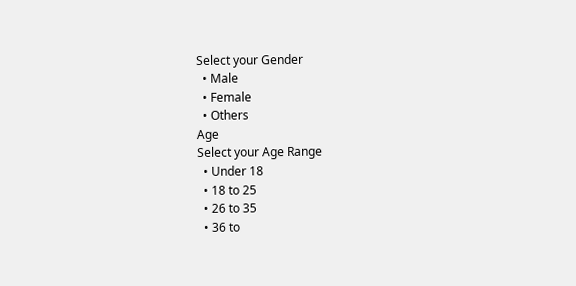Select your Gender
  • Male
  • Female
  • Others
Age
Select your Age Range
  • Under 18
  • 18 to 25
  • 26 to 35
  • 36 to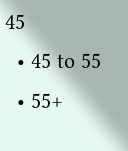45
  • 45 to 55
  • 55+